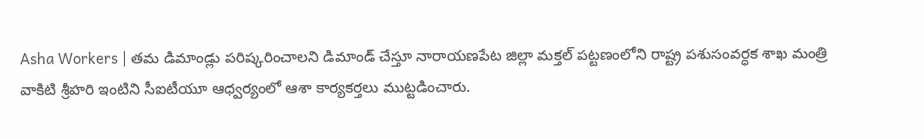Asha Workers | తమ డిమాండ్లు పరిష్కరించాలని డిమాండ్ చేస్తూ నారాయణపేట జిల్లా మక్తల్ పట్టణంలోని రాష్ట్ర పశుసంవర్ధక శాఖ మంత్రి వాకిటి శ్రీహరి ఇంటిని సీఐటీయూ ఆధ్వర్యంలో ఆశా కార్యకర్తలు ముట్టడించారు.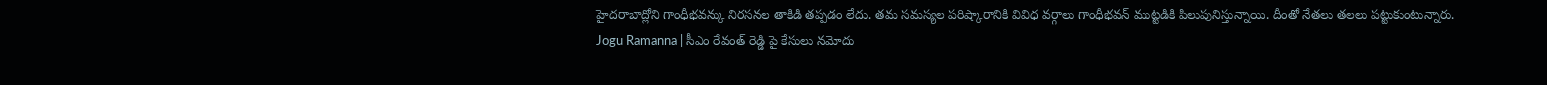హైదరాబాద్లోని గాంధీభవన్కు నిరసనల తాకిడి తప్పడం లేదు. తమ సమస్యల పరిష్కారానికి వివిధ వర్గాలు గాంధీభవన్ ముట్టడికి పిలుపునిస్తున్నాయి. దీంతో నేతలు తలలు పట్టుకుంటున్నారు.
Jogu Ramanna | సీఎం రేవంత్ రెడ్డి పై కేసులు నమోదు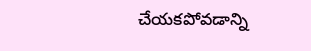చేయకపోవడాన్ని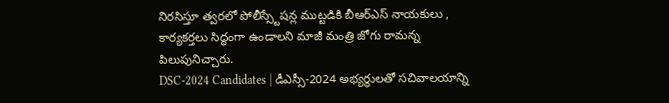నిరసిస్తూ త్వరలో పోలీస్స్టేషన్ల ముట్టడికి బీఆర్ఎస్ నాయకులు , కార్యకర్తలు సిద్ధంగా ఉండాలని మాజీ మంత్రి జోగు రామన్న పిలుపునిచ్చారు.
DSC-2024 Candidates | డీఎస్సీ-2024 అభ్యర్థులతో సచివాలయాన్ని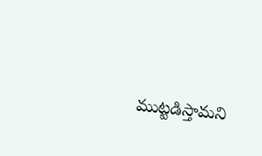ముట్టడిస్తామని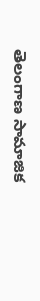తెలంగాణ సామాజిక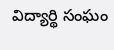విద్యార్థి సంఘం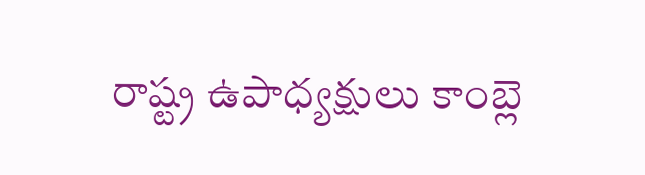రాష్ట్ర ఉపాధ్యక్షులు కాంబ్లె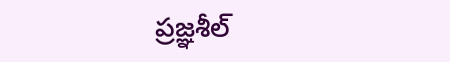ప్రజ్ఞశీల్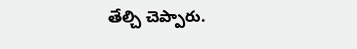తేల్చి చెప్పారు.